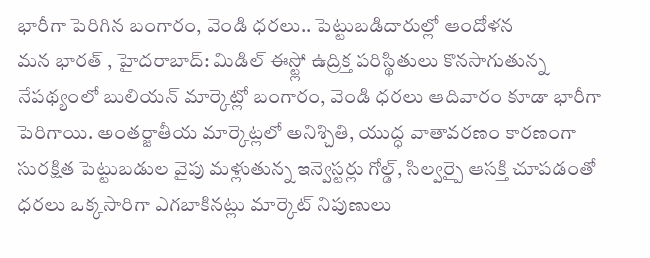భారీగా పెరిగిన బంగారం, వెండి ధరలు.. పెట్టుబడిదారుల్లో ఆందోళన
మన భారత్ , హైదరాబాద్: మిడిల్ ఈస్ట్లో ఉద్రిక్త పరిస్థితులు కొనసాగుతున్న నేపథ్యంలో బులియన్ మార్కెట్లో బంగారం, వెండి ధరలు ఆదివారం కూడా భారీగా పెరిగాయి. అంతర్జాతీయ మార్కెట్లలో అనిశ్చితి, యుద్ధ వాతావరణం కారణంగా సురక్షిత పెట్టుబడుల వైపు మళ్లుతున్న ఇన్వెస్టర్లు గోల్డ్, సిల్వర్పై ఆసక్తి చూపడంతో ధరలు ఒక్కసారిగా ఎగబాకినట్లు మార్కెట్ నిపుణులు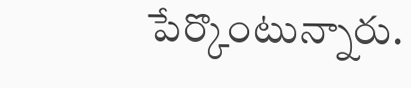పేర్కొంటున్నారు.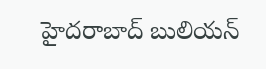హైదరాబాద్ బులియన్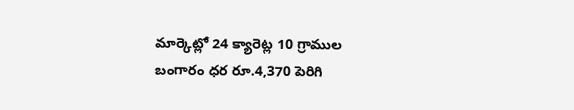మార్కెట్లో 24 క్యారెట్ల 10 గ్రాముల బంగారం ధర రూ.4,370 పెరిగి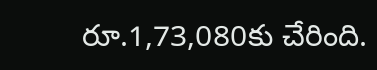రూ.1,73,080కు చేరింది.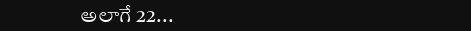అలాగే 22...